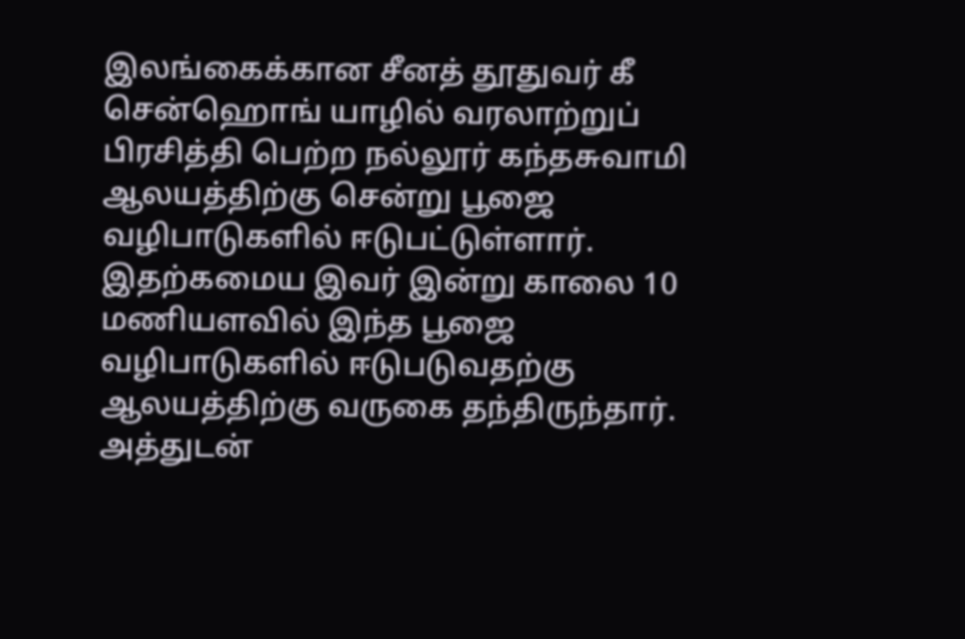இலங்கைக்கான சீனத் தூதுவர் கீ சென்ஹொங் யாழில் வரலாற்றுப் பிரசித்தி பெற்ற நல்லூர் கந்தசுவாமி ஆலயத்திற்கு சென்று பூஜை வழிபாடுகளில் ஈடுபட்டுள்ளார்.
இதற்கமைய இவர் இன்று காலை 10 மணியளவில் இந்த பூஜை வழிபாடுகளில் ஈடுபடுவதற்கு ஆலயத்திற்கு வருகை தந்திருந்தார்.
அத்துடன்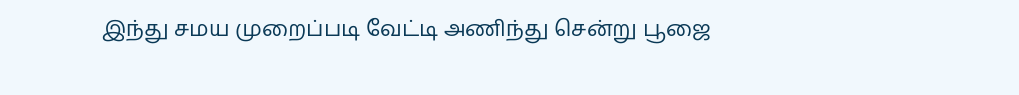இந்து சமய முறைப்படி வேட்டி அணிந்து சென்று பூஜை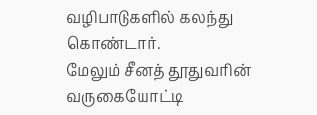வழிபாடுகளில் கலந்து கொண்டார்.
மேலும் சீனத் தூதுவரின் வருகையோட்டி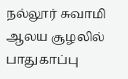நல்லூர் சுவாமி ஆலய சூழலில் பாதுகாப்பு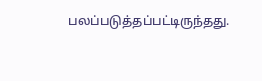பலப்படுத்தப்பட்டிருந்தது.